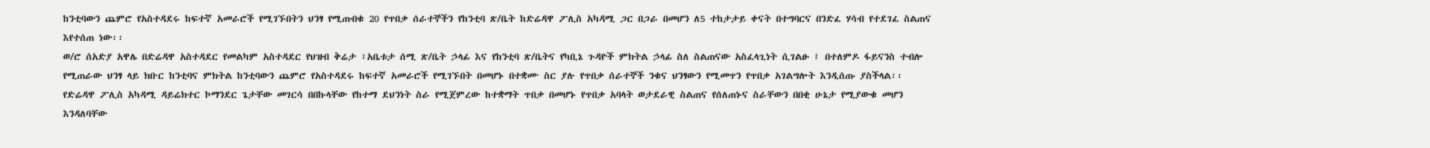ከንቲባውን ጨምሮ የአስተዳደሩ ከፍተኛ አመራሮች የሚገኙበትን ህንፃ የሚጠብቁ 20 የጥበቃ ሰራተኞችን የከንቲባ ጽ/ቤት ከድሬዳዋ ፖሊስ አካዳሚ ጋር በጋራ በመሆን ለ5 ተከታታይ ቀናት በተግባርና በንድፈ ሃሳብ የተደገፈ ስልጠና እየተሰጠ ነው፡፡
ወ/ሮ ሰአድያ አዋሌ በድሬዳዋ አስተዳደር የመልካም አስተዳደር የህዝብ ቅሬታ ፣አቤቱታ ሰሚ ጽ/ቤት ኃላፊ እና የከንቲባ ጽ/ቤትና የካቢኔ ጉዳዮች ምክትል ኃላፊ ስለ ስልጠናው አስፈላጊነት ሲገልፁ ፤ በተለምዶ ፋይናንስ ተብሎ የሚጠራው ህንፃ ላይ ክቡር ከንቲባና ምክትል ከንቲባውን ጨምሮ የአስተዳደሩ ከፍተኛ አመራሮች የሚገኙበት በመሆኑ በተቋሙ ስር ያሉ የጥበቃ ሰራተኞች ንቁና ህንፃውን የሚመጥን የጥበቃ አገልግሎት እንዲሰጡ ያስችላል፡፡
የድሬዳዋ ፖሊስ አካዳሚ ዳይሬክተር ኮማንደር ጌታቸው መገርሳ በበኩላቸው የከተማ ደህንነት ስራ የሚጀምረው ከተቋማት ጥበቃ በመሆኑ የጥበቃ አባላት ወታደራዊ ስልጠና የሰለጠኑና ስራቸውን በበቂ ሁኔታ የሚያውቁ መሆን እንዳለባቸው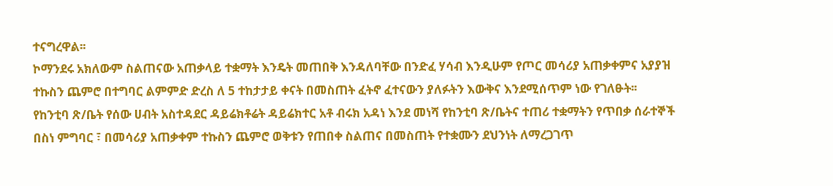ተናግረዋል፡፡
ኮማንደሩ አክለውም ስልጠናው አጠቃላይ ተቋማት እንዴት መጠበቅ እንዳለባቸው በንድፈ ሃሳብ እንዲሁም የጦር መሳሪያ አጠቃቀምና አያያዝ ተኩስን ጨምሮ በተግባር ልምምድ ድረስ ለ 5 ተከታታይ ቀናት በመስጠት ፈትኖ ፈተናውን ያለፉትን እውቅና እንደሚሰጥም ነው የገለፁት፡፡
የከንቲባ ጽ/ቤት የሰው ሀብት አስተዳደር ዳይሬክቶሬት ዳይሬክተር አቶ ብሩክ አዳነ እንደ መነሻ የከንቲባ ጽ/ቤትና ተጠሪ ተቋማትን የጥበቃ ሰራተኞች በስነ ምግባር ፣ በመሳሪያ አጠቃቀም ተኩስን ጨምሮ ወቅቱን የጠበቀ ስልጠና በመስጠት የተቋሙን ደህንነት ለማረጋገጥ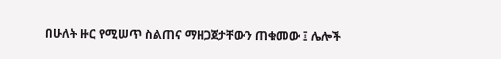በሁለት ዙር የሚሠጥ ስልጠና ማዘጋጀታቸውን ጠቁመው ፤ ሌሎች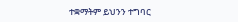ተቋማትም ይህንን ተግባር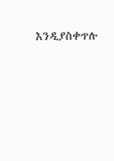እንዲያስቀጥሉ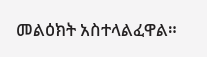መልዕክት አስተላልፈዋል።